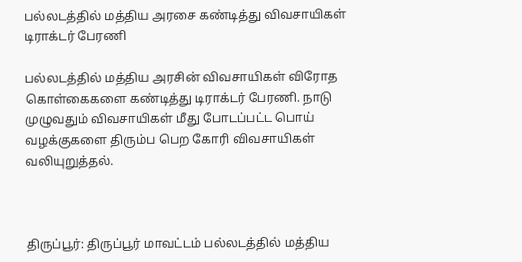பல்லடத்தில் மத்திய அரசை கண்டித்து விவசாயிகள் டிராக்டர் பேரணி

பல்லடத்தில் மத்திய அரசின் விவசாயிகள் விரோத கொள்கைகளை கண்டித்து டிராக்டர் பேரணி. நாடு முழுவதும் விவசாயிகள் மீது போடப்பட்ட பொய் வழக்குகளை திரும்ப பெற கோரி விவசாயிகள் வலியுறுத்தல்.



திருப்பூர்: திருப்பூர் மாவட்டம் பல்லடத்தில் மத்திய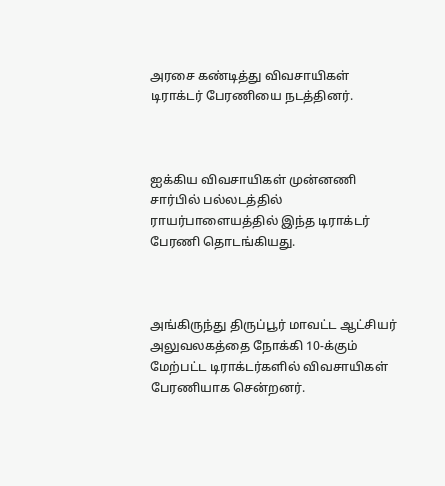அரசை கண்டித்து விவசாயிகள் டிராக்டர் பேரணியை நடத்தினர்.



ஐக்கிய விவசாயிகள் முன்னணி சார்பில் பல்லடத்தில் ராயர்பாளையத்தில் இந்த டிராக்டர் பேரணி தொடங்கியது.



அங்கிருந்து திருப்பூர் மாவட்ட ஆட்சியர் அலுவலகத்தை நோக்கி 10-க்கும் மேற்பட்ட டிராக்டர்களில் விவசாயிகள் பேரணியாக சென்றனர்.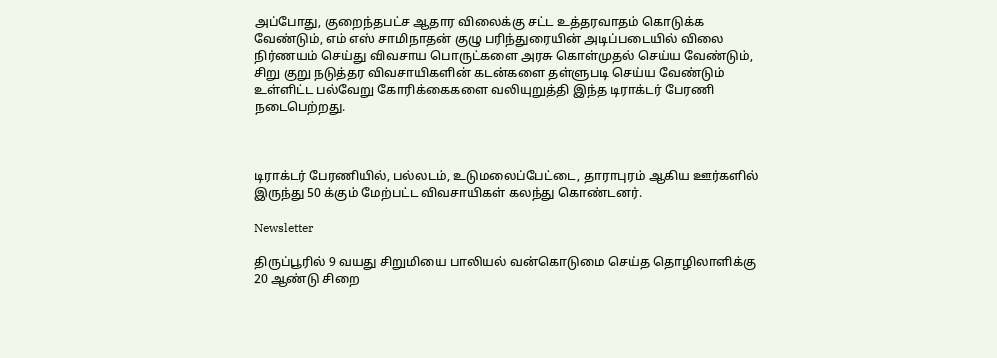அப்போது, குறைந்தபட்ச ஆதார விலைக்கு சட்ட உத்தரவாதம் கொடுக்க வேண்டும், எம் எஸ் சாமிநாதன் குழு பரிந்துரையின் அடிப்படையில் விலை நிர்ணயம் செய்து விவசாய பொருட்களை அரசு கொள்முதல் செய்ய வேண்டும், சிறு குறு நடுத்தர விவசாயிகளின் கடன்களை தள்ளுபடி செய்ய வேண்டும் உள்ளிட்ட பல்வேறு கோரிக்கைகளை வலியுறுத்தி இந்த டிராக்டர் பேரணி நடைபெற்றது.



டிராக்டர் பேரணியில், பல்லடம், உடுமலைப்பேட்டை, தாராபுரம் ஆகிய ஊர்களில் இருந்து 50 க்கும் மேற்பட்ட விவசாயிகள் கலந்து கொண்டனர்.

Newsletter

திருப்பூரில் 9 வயது சிறுமியை பாலியல் வன்கொடுமை செய்த தொழிலாளிக்கு 20 ஆண்டு சிறை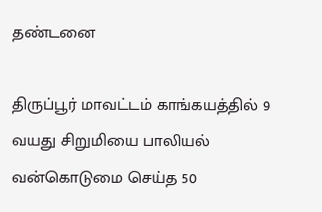தண்டனை

திருப்பூர் மாவட்டம் காங்கயத்தில் 9 வயது சிறுமியை பாலியல் வன்கொடுமை செய்த 50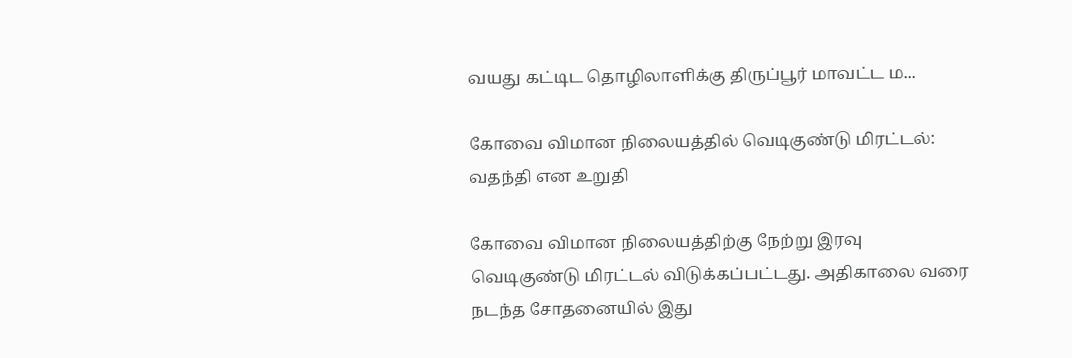வயது கட்டிட தொழிலாளிக்கு திருப்பூர் மாவட்ட ம...

கோவை விமான நிலையத்தில் வெடிகுண்டு மிரட்டல்: வதந்தி என உறுதி

கோவை விமான நிலையத்திற்கு நேற்று இரவு வெடிகுண்டு மிரட்டல் விடுக்கப்பட்டது. அதிகாலை வரை நடந்த சோதனையில் இது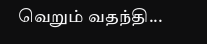வெறும் வதந்தி...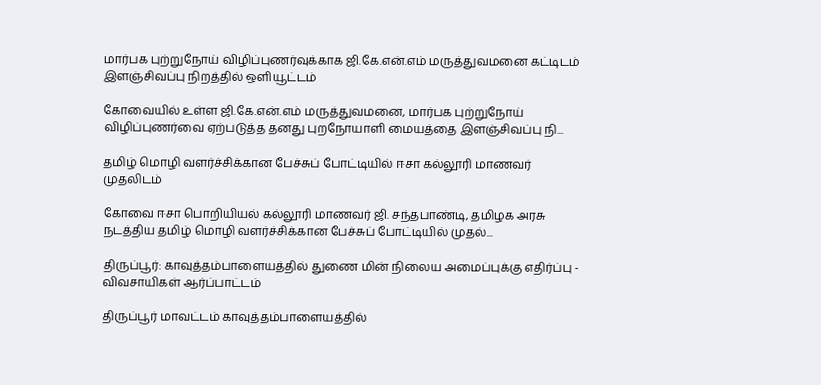மார்பக புற்றுநோய் விழிப்புணர்வுக்காக ஜி.கே.என்.எம் மருத்துவமனை கட்டிடம் இளஞ்சிவப்பு நிறத்தில் ஒளியூட்டம்

கோவையில் உள்ள ஜி.கே.என்.எம் மருத்துவமனை, மார்பக புற்றுநோய் விழிப்புணர்வை ஏற்படுத்த தனது புறநோயாளி மையத்தை இளஞ்சிவப்பு நி...

தமிழ் மொழி வளர்ச்சிக்கான பேச்சுப் போட்டியில் ஈசா கல்லூரி மாணவர் முதலிடம்

கோவை ஈசா பொறியியல் கல்லூரி மாணவர் ஜி. சந்தபாண்டி, தமிழக அரசு நடத்திய தமிழ் மொழி வளர்ச்சிக்கான பேச்சுப் போட்டியில் முதல்...

திருப்பூர்: காவுத்தம்பாளையத்தில் துணை மின் நிலைய அமைப்புக்கு எதிர்ப்பு - விவசாயிகள் ஆர்ப்பாட்டம்

திருப்பூர் மாவட்டம் காவுத்தம்பாளையத்தில்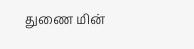துணை மின்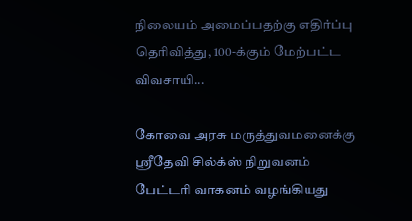நிலையம் அமைப்பதற்கு எதிர்ப்பு தெரிவித்து, 100-க்கும் மேற்பட்ட விவசாயி...

கோவை அரசு மருத்துவமனைக்கு ஸ்ரீதேவி சில்க்ஸ் நிறுவனம் பேட்டரி வாகனம் வழங்கியது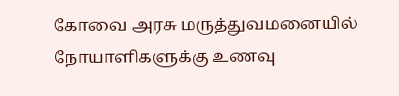கோவை அரசு மருத்துவமனையில் நோயாளிகளுக்கு உணவு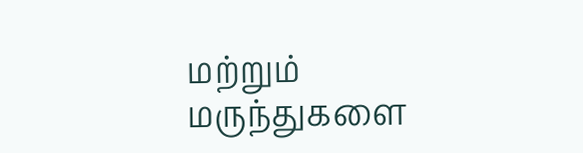மற்றும் மருந்துகளை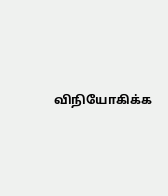விநியோகிக்க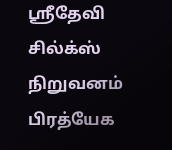ஸ்ரீதேவி சில்க்ஸ் நிறுவனம் பிரத்யேக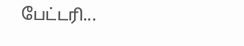பேட்டரி...